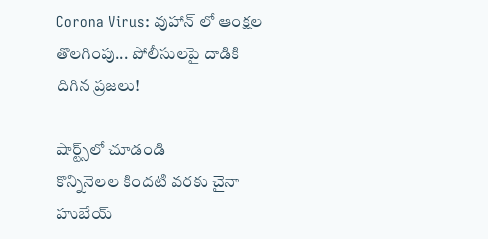Corona Virus: వుహాన్ లో ఆంక్షల తొలగింపు... పోలీసులపై దాడికి దిగిన ప్రజలు!

షార్ట్స్‌లో చూడండి
కొన్నినెలల కిందటి వరకు చైనా హుబేయ్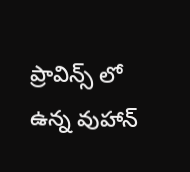ప్రావిన్స్ లో ఉన్న వుహాన్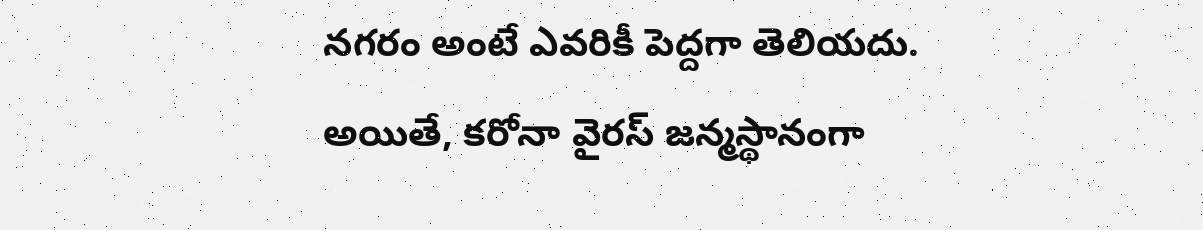నగరం అంటే ఎవరికీ పెద్దగా తెలియదు. అయితే, కరోనా వైరస్ జన్మస్థానంగా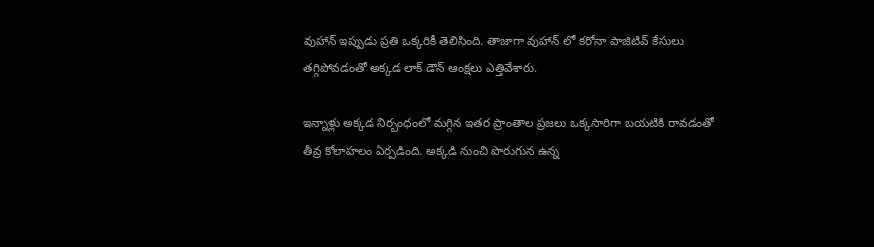వుహాన్ ఇప్పుడు ప్రతి ఒక్కరికీ తెలిసింది. తాజాగా వుహాన్ లో కరోనా పాజిటివ్ కేసులు తగ్గిపోవడంతో అక్కడ లాక్ డౌన్ ఆంక్షలు ఎత్తివేశారు.

ఇన్నాళ్లు అక్కడ నిర్బంధంలో మగ్గిన ఇతర ప్రాంతాల ప్రజలు ఒక్కసారిగా బయటికి రావడంతో తీవ్ర కోలాహలం ఏర్పడింది. అక్కడి నుంచి పొరుగున ఉన్న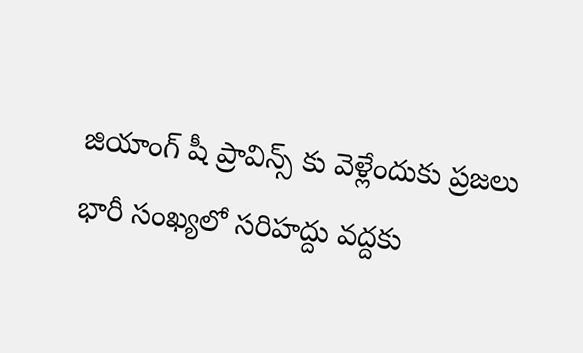జియాంగ్ షీ ప్రావిన్స్ కు వెళ్లేందుకు ప్రజలు భారీ సంఖ్యలో సరిహద్దు వద్దకు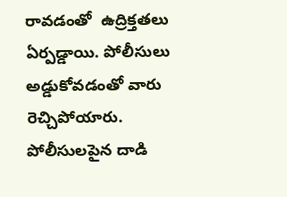రావడంతో  ఉద్రిక్తతలు ఏర్పడ్డాయి. పోలీసులు అడ్డుకోవడంతో వారు రెచ్చిపోయారు. పోలీసులపైన దాడి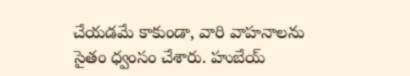చేయడమే కాకుండా, వారి వాహనాలను సైతం ధ్వంసం చేశారు. హుబేయ్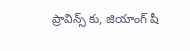ప్రావిన్స్ కు, జియాంగ్ షీ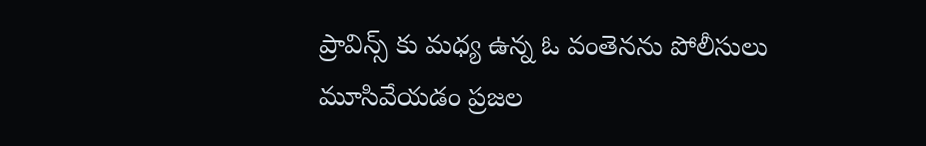ప్రావిన్స్ కు మధ్య ఉన్న ఓ వంతెనను పోలీసులు మూసివేయడం ప్రజల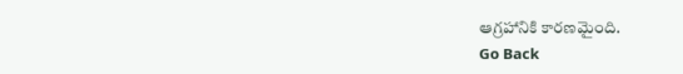ఆగ్రహానికి కారణమైంది.
Go Back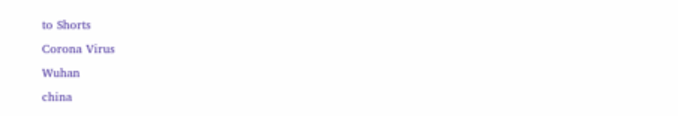to Shorts
Corona Virus
Wuhan
china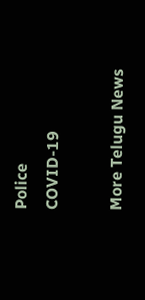Police
COVID-19

More Telugu News